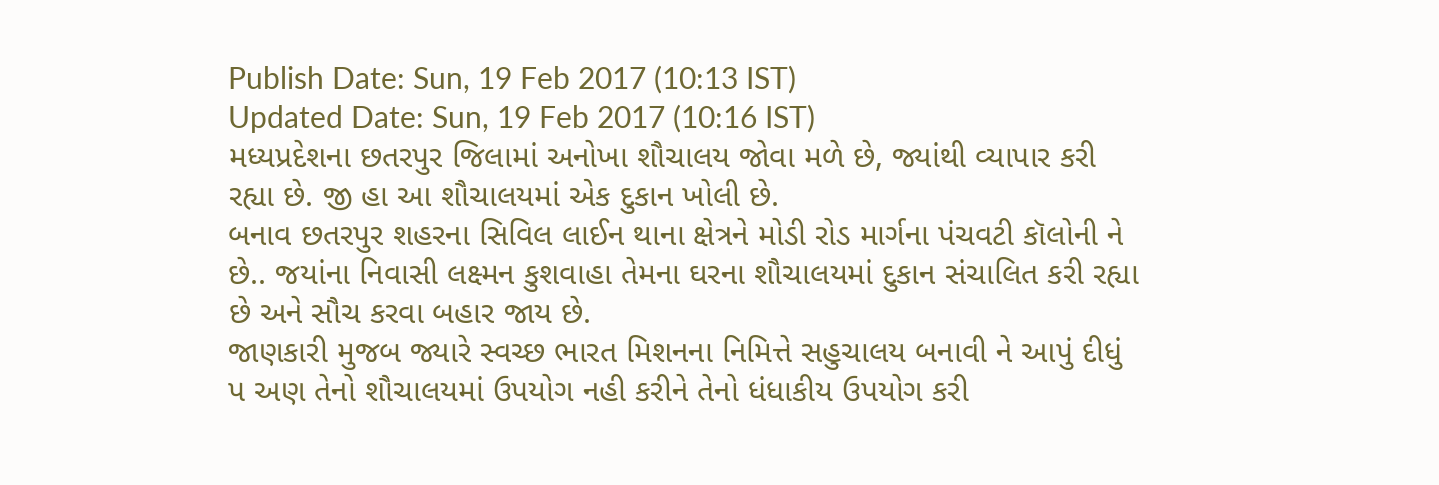Publish Date: Sun, 19 Feb 2017 (10:13 IST)
Updated Date: Sun, 19 Feb 2017 (10:16 IST)
મધ્યપ્રદેશના છતરપુર જિલામાં અનોખા શૌચાલય જોવા મળે છે, જ્યાંથી વ્યાપાર કરી રહ્યા છે. જી હા આ શૌચાલયમાં એક દુકાન ખોલી છે.
બનાવ છતરપુર શહરના સિવિલ લાઈન થાના ક્ષેત્રને મોડી રોડ માર્ગના પંચવટી કૉલોની ને છે.. જયાંના નિવાસી લક્ષ્મન કુશવાહા તેમના ઘરના શૌચાલયમાં દુકાન સંચાલિત કરી રહ્યા છે અને સૌચ કરવા બહાર જાય છે.
જાણકારી મુજબ જ્યારે સ્વચ્છ ભારત મિશનના નિમિત્તે સહુચાલય બનાવી ને આપું દીધું પ અણ તેનો શૌચાલયમાં ઉપયોગ નહી કરીને તેનો ધંધાકીય ઉપયોગ કરી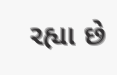રહ્યા છે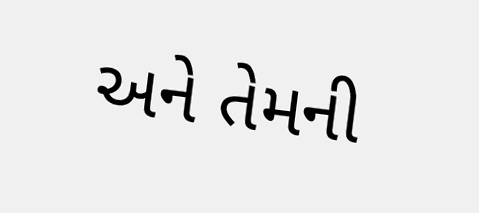અને તેમની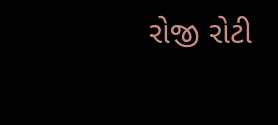રોજી રોટી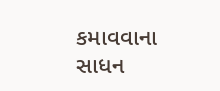કમાવવાના સાધન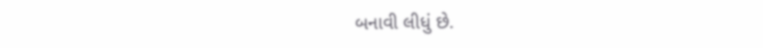બનાવી લીધું છે.